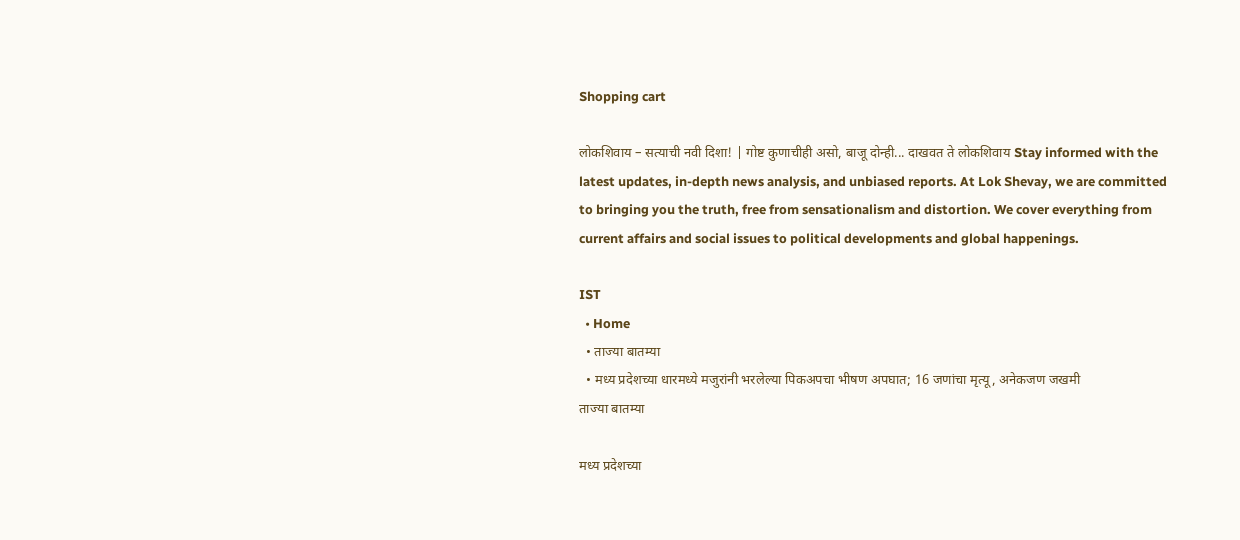Shopping cart

लोकशिवाय – सत्याची नवी दिशा! | गोष्ट कुणाचीही असो, बाजू दोन्ही... दाखवत ते लोकशिवाय Stay informed with the latest updates, in-depth news analysis, and unbiased reports. At Lok Shevay, we are committed to bringing you the truth, free from sensationalism and distortion. We cover everything from current affairs and social issues to political developments and global happenings.

IST
  • Home
  • ताज्या बातम्या
  • मध्य प्रदेशच्या धारमध्ये मजुरांनी भरलेल्या पिकअपचा भीषण अपघात; 16 जणांचा मृत्यू, अनेकजण जखमी
ताज्या बातम्या

मध्य प्रदेशच्या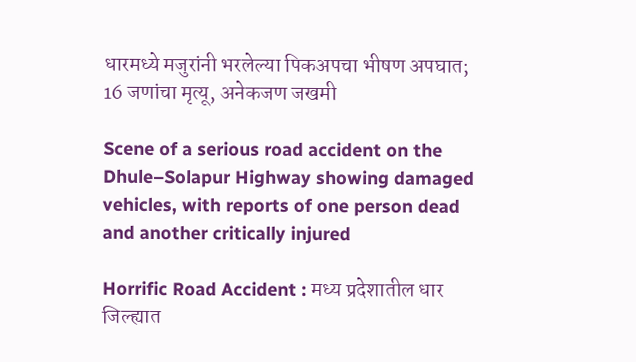धारमध्ये मजुरांनी भरलेल्या पिकअपचा भीषण अपघात; 16 जणांचा मृत्यू, अनेकजण जखमी

Scene of a serious road accident on the Dhule–Solapur Highway showing damaged vehicles, with reports of one person dead and another critically injured

Horrific Road Accident : मध्य प्रदेशातील धार जिल्ह्यात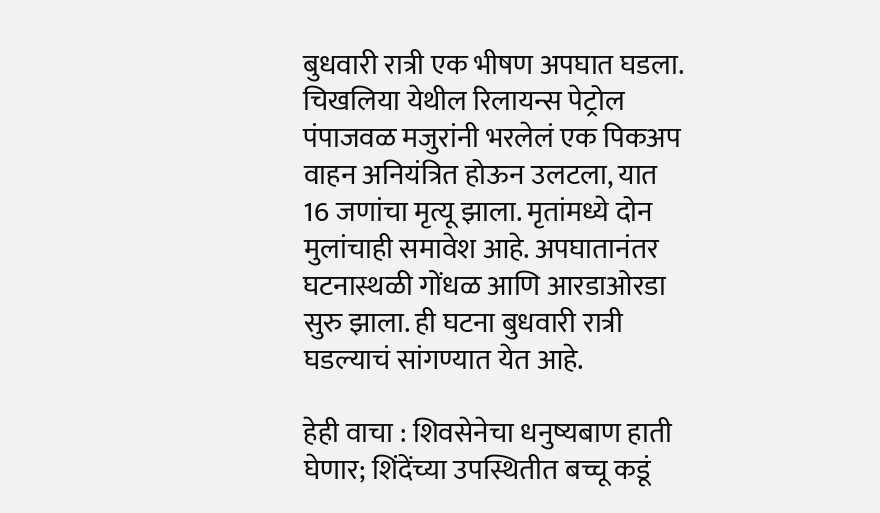बुधवारी रात्री एक भीषण अपघात घडला. चिखलिया येथील रिलायन्स पेट्रोल पंपाजवळ मजुरांनी भरलेलं एक पिकअप वाहन अनियंत्रित होऊन उलटला, यात 16 जणांचा मृत्यू झाला. मृतांमध्ये दोन मुलांचाही समावेश आहे. अपघातानंतर घटनास्थळी गोंधळ आणि आरडाओरडा सुरु झाला. ही घटना बुधवारी रात्री घडल्याचं सांगण्यात येत आहे.

हेही वाचा : शिवसेनेचा धनुष्यबाण हाती घेणार; शिंदेंच्या उपस्थितीत बच्चू कडूं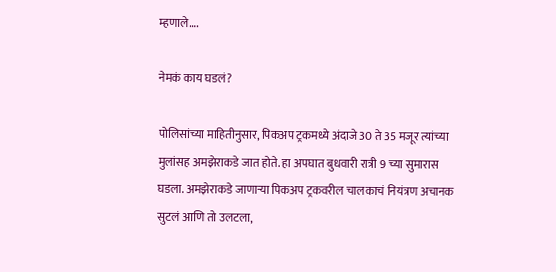म्हणाले….

नेमकं काय घडलं?

पोलिसांच्या माहितीनुसार, पिकअप ट्रकमध्ये अंदाजे 30 ते 35 मजूर त्यांच्या मुलांसह अमझेराकडे जात होते. हा अपघात बुधवारी रात्री 9 च्या सुमारास घडला. अमझेराकडे जाणाऱ्या पिकअप ट्रकवरील चालकाचं नियंत्रण अचानक सुटलं आणि तो उलटला,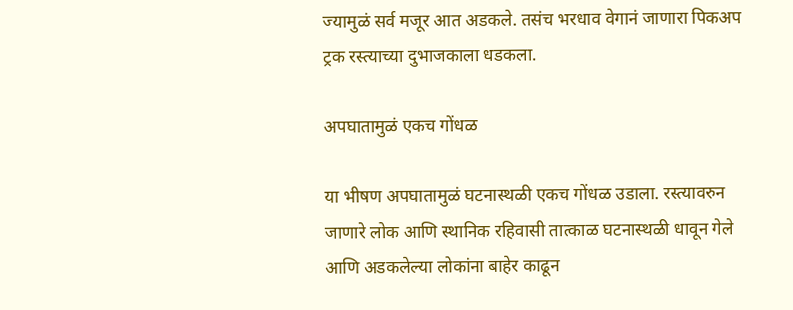ज्यामुळं सर्व मजूर आत अडकले. तसंच भरधाव वेगानं जाणारा पिकअप ट्रक रस्त्याच्या दुभाजकाला धडकला.

अपघातामुळं एकच गोंधळ

या भीषण अपघातामुळं घटनास्थळी एकच गोंधळ उडाला. रस्त्यावरुन जाणारे लोक आणि स्थानिक रहिवासी तात्काळ घटनास्थळी धावून गेले आणि अडकलेल्या लोकांना बाहेर काढून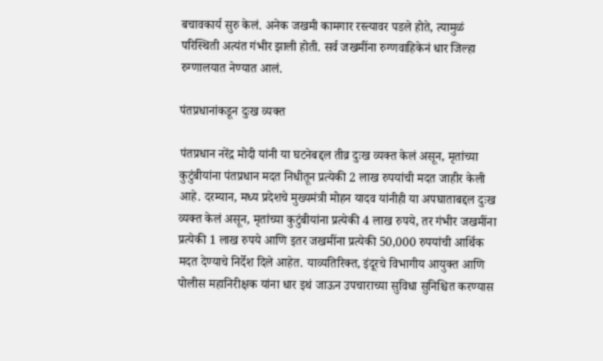बचावकार्य सुरु केलं. अनेक जखमी कामगार रस्त्यावर पडले होते, त्यामुळं परिस्थिती अत्यंत गंभीर झाली होती. सर्व जखमींना रुग्णवाहिकेनं धार जिल्हा रुग्णालयात नेण्यात आलं.

पंतप्रधानांकडून दुःख व्यक्त

पंतप्रधान नरेंद्र मोदी यांनी या घटनेबद्दल तीव्र दुःख व्यक्त केलं असून, मृतांच्या कुटुंबीयांना पंतप्रधान मदत निधीतून प्रत्येकी 2 लाख रुपयांची मदत जाहीर केली आहे. दरम्यान, मध्य प्रदेशचे मुख्यमंत्री मोहन यादव यांनीही या अपघाताबद्दल दुःख व्यक्त केलं असून, मृतांच्या कुटुंबीयांना प्रत्येकी 4 लाख रुपये, तर गंभीर जखमींना प्रत्येकी 1 लाख रुपये आणि इतर जखमींना प्रत्येकी 50,000 रुपयांची आर्थिक मदत देण्याचे निर्देश दिले आहेत. याव्यतिरिक्त, इंदूरचे विभागीय आयुक्त आणि पोलीस महानिरीक्षक यांना धार इथं जाऊन उपचाराच्या सुविधा सुनिश्चित करण्यास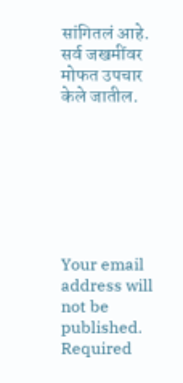सांगितलं आहे. सर्व जखमींवर मोफत उपचार केले जातील.







Your email address will not be published. Required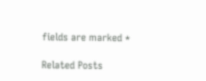fields are marked *

Related Posts